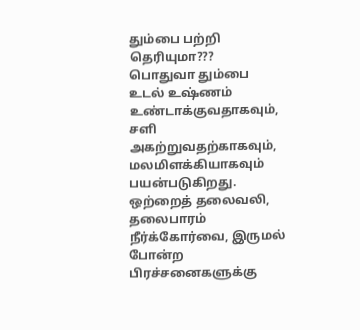தும்பை பற்றி தெரியுமா???
பொதுவா தும்பை உடல் உஷ்ணம் உண்டாக்குவதாகவும், சளி அகற்றுவதற்காகவும், மலமிளக்கியாகவும் பயன்படுகிறது. ஒற்றைத் தலைவலி, தலைபாரம் நீர்க்கோர்வை, இருமல் போன்ற பிரச்சனைகளுக்கு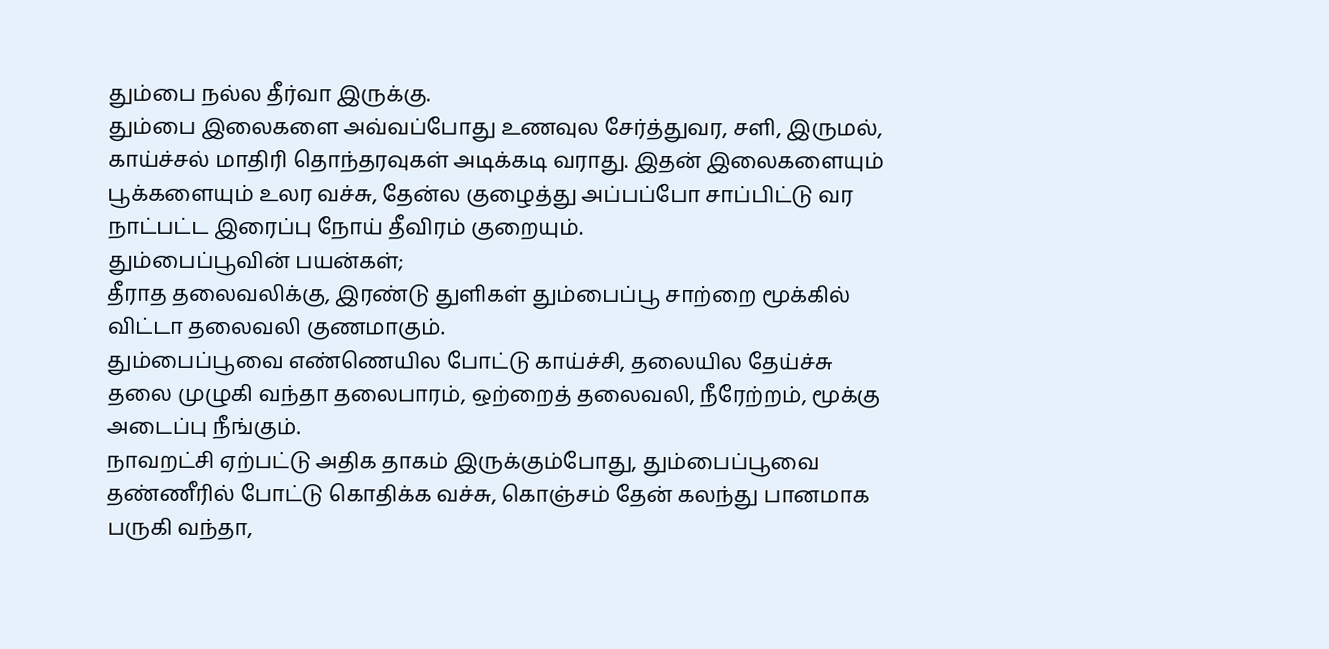தும்பை நல்ல தீர்வா இருக்கு.
தும்பை இலைகளை அவ்வப்போது உணவுல சேர்த்துவர, சளி, இருமல், காய்ச்சல் மாதிரி தொந்தரவுகள் அடிக்கடி வராது. இதன் இலைகளையும் பூக்களையும் உலர வச்சு, தேன்ல குழைத்து அப்பப்போ சாப்பிட்டு வர நாட்பட்ட இரைப்பு நோய் தீவிரம் குறையும்.
தும்பைப்பூவின் பயன்கள்;
தீராத தலைவலிக்கு, இரண்டு துளிகள் தும்பைப்பூ சாற்றை மூக்கில் விட்டா தலைவலி குணமாகும்.
தும்பைப்பூவை எண்ணெயில போட்டு காய்ச்சி, தலையில தேய்ச்சு தலை முழுகி வந்தா தலைபாரம், ஒற்றைத் தலைவலி, நீரேற்றம், மூக்கு அடைப்பு நீங்கும்.
நாவறட்சி ஏற்பட்டு அதிக தாகம் இருக்கும்போது, தும்பைப்பூவை தண்ணீரில் போட்டு கொதிக்க வச்சு, கொஞ்சம் தேன் கலந்து பானமாக பருகி வந்தா,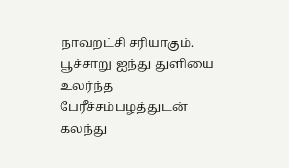நாவறட்சி சரியாகும்.
பூச்சாறு ஐந்து துளியை உலர்ந்த பேரீச்சம்பழத்துடன் கலந்து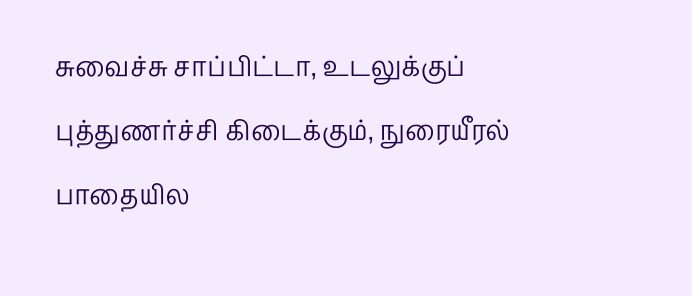சுவைச்சு சாப்பிட்டா, உடலுக்குப் புத்துணர்ச்சி கிடைக்கும், நுரையீரல் பாதையில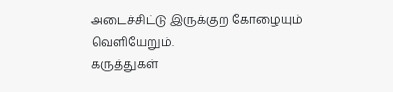அடைச்சிட்டு இருக்குற கோழையும் வெளியேறும்.
கருத்துகள்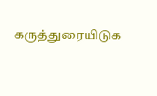கருத்துரையிடுக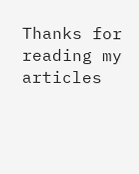Thanks for reading my articles